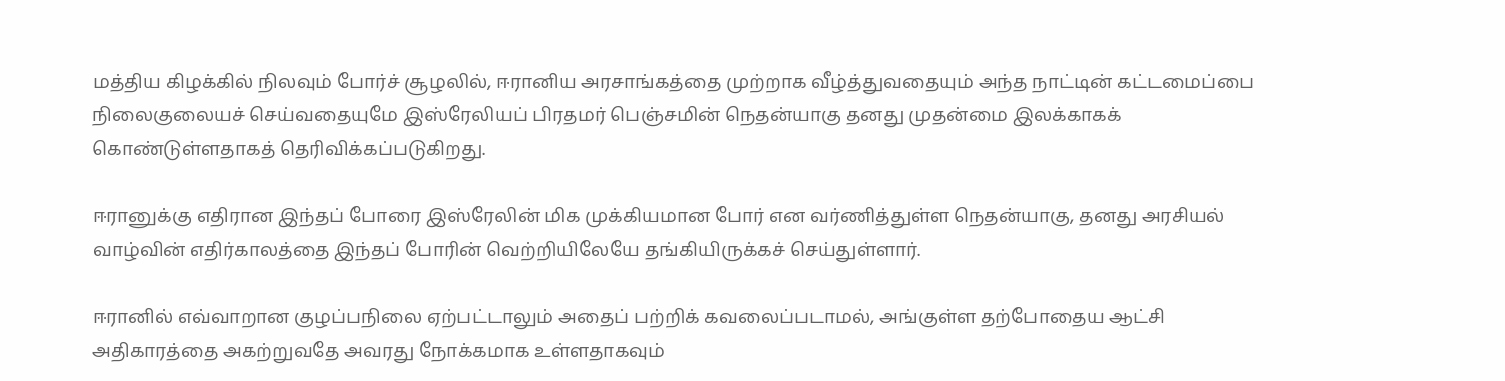மத்திய கிழக்கில் நிலவும் போர்ச் சூழலில், ஈரானிய அரசாங்கத்தை முற்றாக வீழ்த்துவதையும் அந்த நாட்டின் கட்டமைப்பை நிலைகுலையச் செய்வதையுமே இஸ்ரேலியப் பிரதமர் பெஞ்சமின் நெதன்யாகு தனது முதன்மை இலக்காகக் கொண்டுள்ளதாகத் தெரிவிக்கப்படுகிறது.

ஈரானுக்கு எதிரான இந்தப் போரை இஸ்ரேலின் மிக முக்கியமான போர் என வர்ணித்துள்ள நெதன்யாகு, தனது அரசியல் வாழ்வின் எதிர்காலத்தை இந்தப் போரின் வெற்றியிலேயே தங்கியிருக்கச் செய்துள்ளார்.

ஈரானில் எவ்வாறான குழப்பநிலை ஏற்பட்டாலும் அதைப் பற்றிக் கவலைப்படாமல், அங்குள்ள தற்போதைய ஆட்சி அதிகாரத்தை அகற்றுவதே அவரது நோக்கமாக உள்ளதாகவும்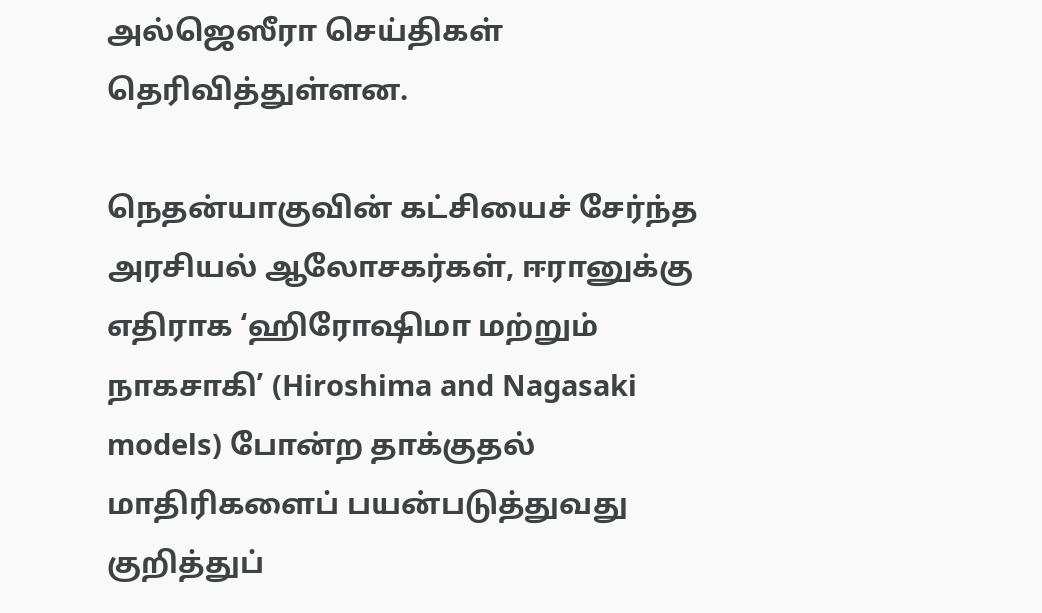அல்ஜெஸீரா செய்திகள் தெரிவித்துள்ளன.

நெதன்யாகுவின் கட்சியைச் சேர்ந்த அரசியல் ஆலோசகர்கள், ஈரானுக்கு எதிராக ‘ஹிரோஷிமா மற்றும் நாகசாகி’ (Hiroshima and Nagasaki models) போன்ற தாக்குதல் மாதிரிகளைப் பயன்படுத்துவது குறித்துப்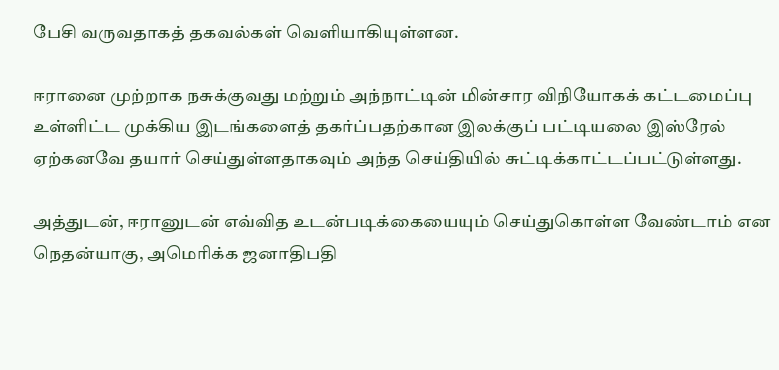பேசி வருவதாகத் தகவல்கள் வெளியாகியுள்ளன.

ஈரானை முற்றாக நசுக்குவது மற்றும் அந்நாட்டின் மின்சார விநியோகக் கட்டமைப்பு உள்ளிட்ட முக்கிய இடங்களைத் தகர்ப்பதற்கான இலக்குப் பட்டியலை இஸ்ரேல் ஏற்கனவே தயார் செய்துள்ளதாகவும் அந்த செய்தியில் சுட்டிக்காட்டப்பட்டுள்ளது.

அத்துடன், ஈரானுடன் எவ்வித உடன்படிக்கையையும் செய்துகொள்ள வேண்டாம் என நெதன்யாகு, அமெரிக்க ஜனாதிபதி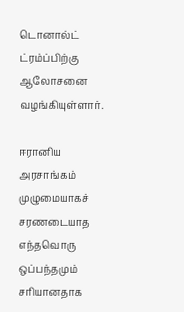டொனால்ட் ட்ரம்ப்பிற்கு ஆலோசனை வழங்கியுள்ளார்.

ஈரானிய அரசாங்கம் முழுமையாகச் சரணடையாத எந்தவொரு ஒப்பந்தமும் சரியானதாக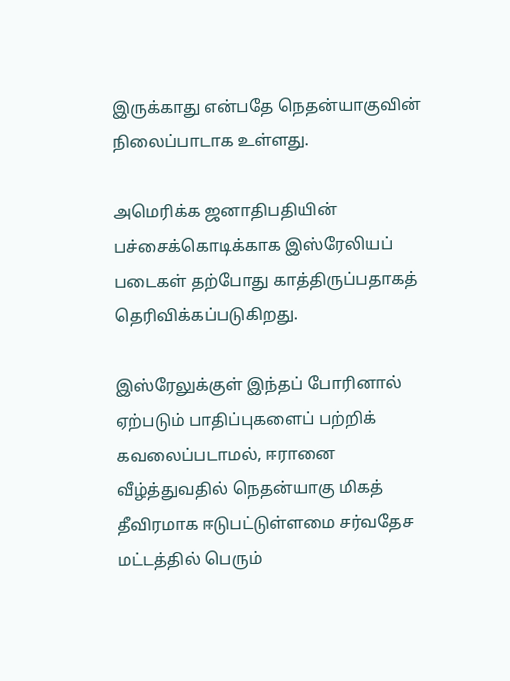இருக்காது என்பதே நெதன்யாகுவின் நிலைப்பாடாக உள்ளது.

அமெரிக்க ஜனாதிபதியின் பச்சைக்கொடிக்காக இஸ்ரேலியப் படைகள் தற்போது காத்திருப்பதாகத் தெரிவிக்கப்படுகிறது.

இஸ்ரேலுக்குள் இந்தப் போரினால் ஏற்படும் பாதிப்புகளைப் பற்றிக் கவலைப்படாமல், ஈரானை வீழ்த்துவதில் நெதன்யாகு மிகத் தீவிரமாக ஈடுபட்டுள்ளமை சர்வதேச மட்டத்தில் பெரும்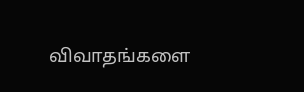விவாதங்களை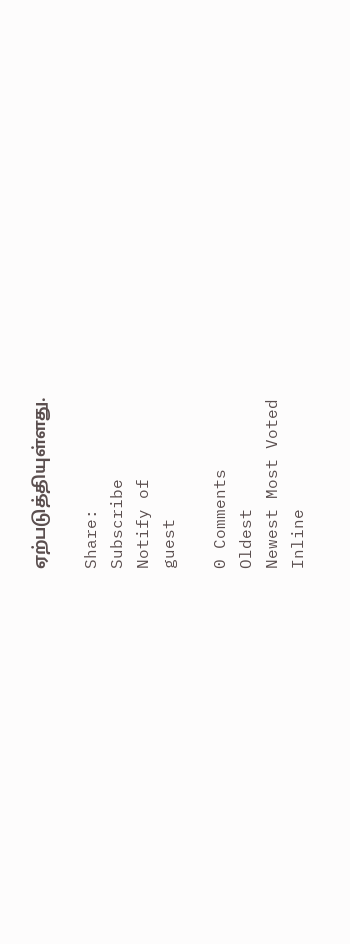ஏற்படுத்தியுள்ளது.

Share:
Subscribe
Notify of
guest

0 Comments
Oldest
Newest Most Voted
Inline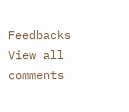Feedbacks
View all comments